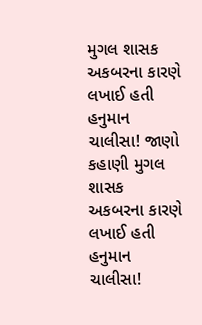મુગલ શાસક અકબરના કારણે લખાઈ હતી હનુમાન ચાલીસા! જાણો કહાણી મુગલ શાસક અકબરના કારણે લખાઈ હતી હનુમાન ચાલીસા!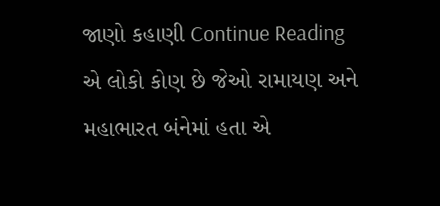જાણો કહાણી Continue Reading
એ લોકો કોણ છે જેઓ રામાયણ અને મહાભારત બંનેમાં હતા એ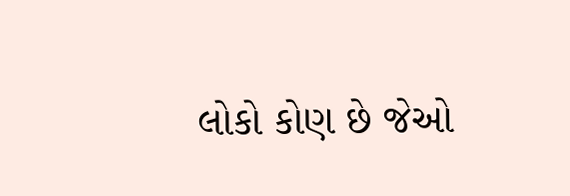લોકો કોણ છે જેઓ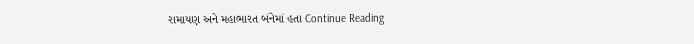રામાયણ અને મહાભારત બંનેમાં હતા Continue Reading